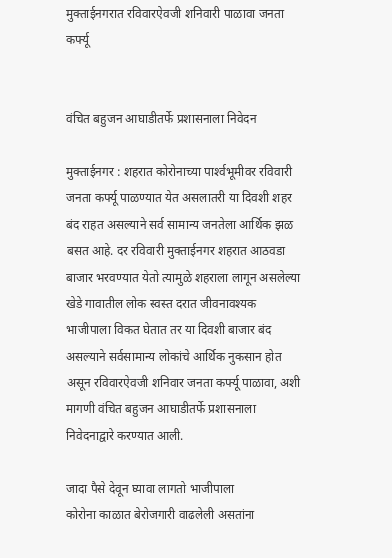मुक्ताईनगरात रविवारऐवजी शनिवारी पाळावा जनता कर्फ्यू


वंचित बहुजन आघाडीतर्फे प्रशासनाला निवेदन

मुक्ताईनगर : शहरात कोरोनाच्या पार्श्‍वभूमीवर रविवारी जनता कर्फ्यू पाळण्यात येत असलातरी या दिवशी शहर बंद राहत असल्याने सर्व सामान्य जनतेला आर्थिक झळ बसत आहे. दर रविवारी मुक्ताईनगर शहरात आठवडा बाजार भरवण्यात येतो त्यामुळे शहराला लागून असलेल्या खेडे गावातील लोक स्वस्त दरात जीवनावश्यक भाजीपाला विकत घेतात तर या दिवशी बाजार बंद असल्याने सर्वसामान्य लोकांचे आर्थिक नुकसान होत असून रविवारऐवजी शनिवार जनता कर्फ्यू पाळावा, अशी मागणी वंचित बहुजन आघाडीतर्फे प्रशासनाला निवेदनाद्वारे करण्यात आली.

जादा पैसे देवून घ्यावा लागतो भाजीपाला
कोरोना काळात बेरोजगारी वाढलेली असतांना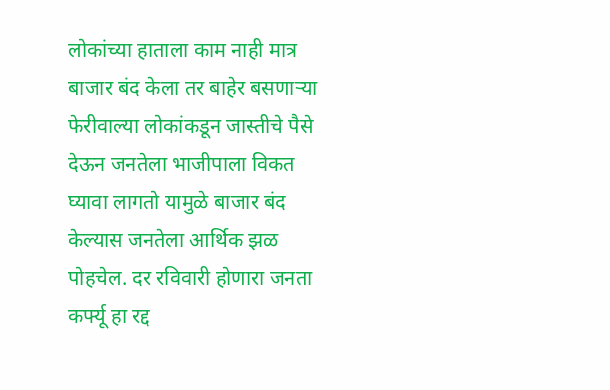लोकांच्या हाताला काम नाही मात्र बाजार बंद केला तर बाहेर बसणार्‍या फेरीवाल्या लोकांकडून जास्तीचे पैसे देऊन जनतेला भाजीपाला विकत घ्यावा लागतो यामुळे बाजार बंद केल्यास जनतेला आर्थिक झळ पोहचेल. दर रविवारी होणारा जनता कर्फ्यू हा रद्द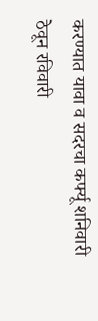करण्यात यावा व सदरचा कर्फ्यू शनिवारी ठेवून रविवारी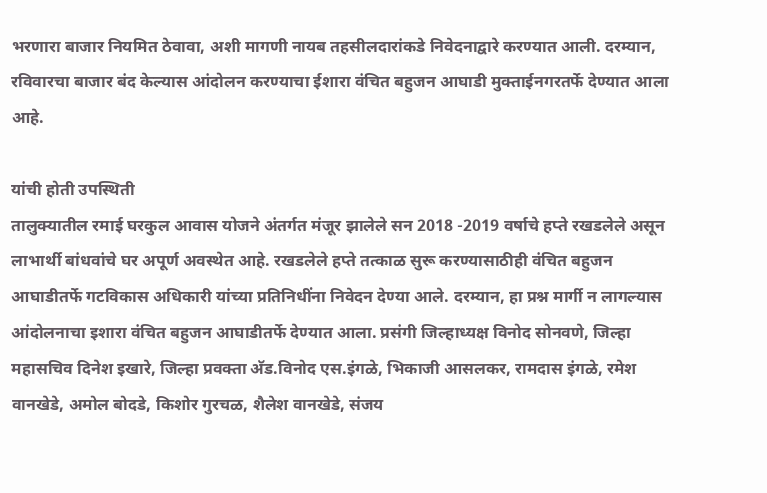भरणारा बाजार नियमित ठेवावा, अशी मागणी नायब तहसीलदारांकडे निवेदनाद्वारे करण्यात आली. दरम्यान, रविवारचा बाजार बंद केल्यास आंदोलन करण्याचा ईशारा वंचित बहुजन आघाडी मुक्ताईनगरतर्फे देण्यात आला आहे.

यांची होती उपस्थिती
तालुक्यातील रमाई घरकुल आवास योजने अंतर्गत मंजूर झालेले सन 2018 -2019 वर्षाचे हप्ते रखडलेले असून लाभार्थी बांधवांचे घर अपूर्ण अवस्थेत आहे. रखडलेले हप्ते तत्काळ सुरू करण्यासाठीही वंचित बहुजन आघाडीतर्फे गटविकास अधिकारी यांच्या प्रतिनिधींना निवेदन देण्या आले. दरम्यान, हा प्रश्न मार्गी न लागल्यास आंदोलनाचा इशारा वंचित बहुजन आघाडीतर्फे देण्यात आला. प्रसंगी जिल्हाध्यक्ष विनोद सोनवणे, जिल्हा महासचिव दिनेश इखारे, जिल्हा प्रवक्ता अ‍ॅड.विनोद एस.इंगळे, भिकाजी आसलकर, रामदास इंगळे, रमेश वानखेडे, अमोल बोदडे, किशोर गुरचळ, शैलेश वानखेडे, संजय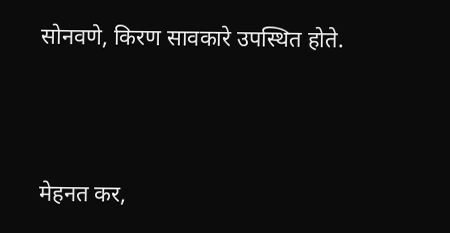सोनवणे, किरण सावकारे उपस्थित होते.




मेहनत कर,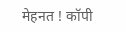मेहनत ! कॉपी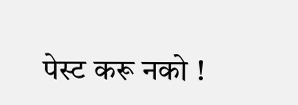पेस्ट करू नको !